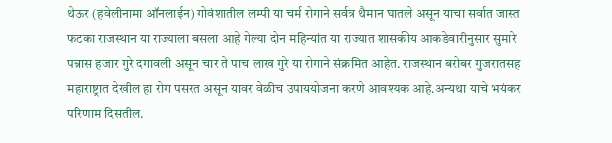थेऊर (हवेलीनामा ऑनलाईन) गोवंशातील लम्पी या चर्म रोगाने सर्वत्र थैमान घातले असून याचा सर्वात जास्त फटका राजस्थान या राज्याला बसला आहे गेल्या दोन महिन्यांत या राज्यात शासकीय आकडेवारीनुसार सुमारे पन्नास हजार गुरे दगावली असून चार ते पाच लाख गुरे या रोगाने संक्रमित आहेत. राजस्थान बरोबर गुजरातसह महाराष्ट्रात देखील हा रोग पसरत असून यावर वेळीच उपाययोजना करणे आवश्यक आहे.अन्यथा याचे भयंकर परिणाम दिसतील.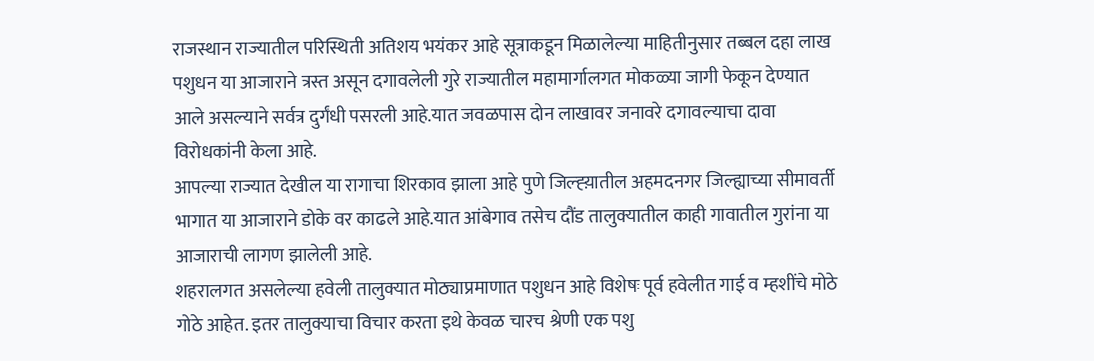राजस्थान राज्यातील परिस्थिती अतिशय भयंकर आहे सूत्राकडून मिळालेल्या माहितीनुसार तब्बल दहा लाख पशुधन या आजाराने त्रस्त असून दगावलेली गुरे राज्यातील महामार्गालगत मोकळ्या जागी फेकून देण्यात आले असल्याने सर्वत्र दुर्गंधी पसरली आहे.यात जवळपास दोन लाखावर जनावरे दगावल्याचा दावा विरोधकांनी केला आहे.
आपल्या राज्यात देखील या रागाचा शिरकाव झाला आहे पुणे जिल्ह्य़ातील अहमदनगर जिल्ह्याच्या सीमावर्ती भागात या आजाराने डोके वर काढले आहे.यात आंबेगाव तसेच दौंड तालुक्यातील काही गावातील गुरांना या आजाराची लागण झालेली आहे.
शहरालगत असलेल्या हवेली तालुक्यात मोठ्याप्रमाणात पशुधन आहे विशेषः पूर्व हवेलीत गाई व म्हशींचे मोठे गोठे आहेत. इतर तालुक्याचा विचार करता इथे केवळ चारच श्रेणी एक पशु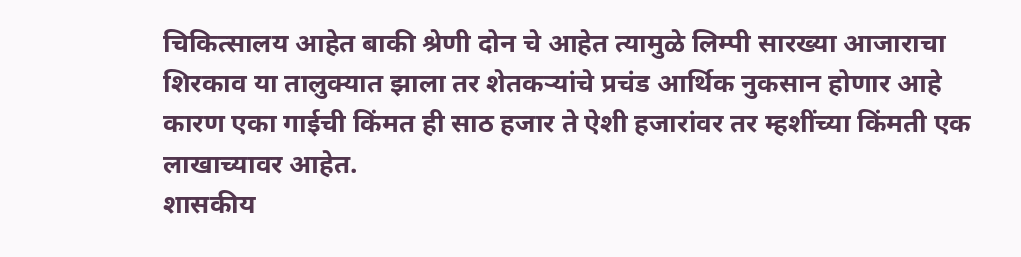चिकित्सालय आहेत बाकी श्रेणी दोन चे आहेत त्यामुळे लिम्पी सारख्या आजाराचा शिरकाव या तालुक्यात झाला तर शेतकऱ्यांचे प्रचंड आर्थिक नुकसान होणार आहे कारण एका गाईची किंमत ही साठ हजार ते ऐशी हजारांवर तर म्हशींच्या किंमती एक लाखाच्यावर आहेत.
शासकीय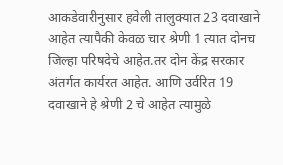आकडेवारीनुसार हवेली तालुक्यात 23 दवाखाने आहेत त्यापैकी केवळ चार श्रेणी 1 त्यात दोनच जिल्हा परिषदेचे आहेत.तर दोन केंद्र सरकार अंतर्गत कार्यरत आहेत. आणि उर्वरित 19 दवाखाने हे श्रेणी 2 चे आहेत त्यामुळे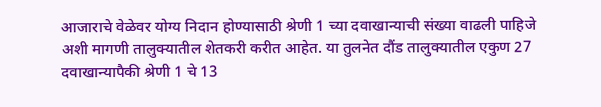आजाराचे वेळेवर योग्य निदान होण्यासाठी श्रेणी 1 च्या दवाखान्याची संख्या वाढली पाहिजे अशी मागणी तालुक्यातील शेतकरी करीत आहेत. या तुलनेत दौंड तालुक्यातील एकुण 27 दवाखान्यापैकी श्रेणी 1 चे 13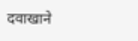दवाखाने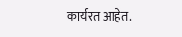कार्यरत आहेत.